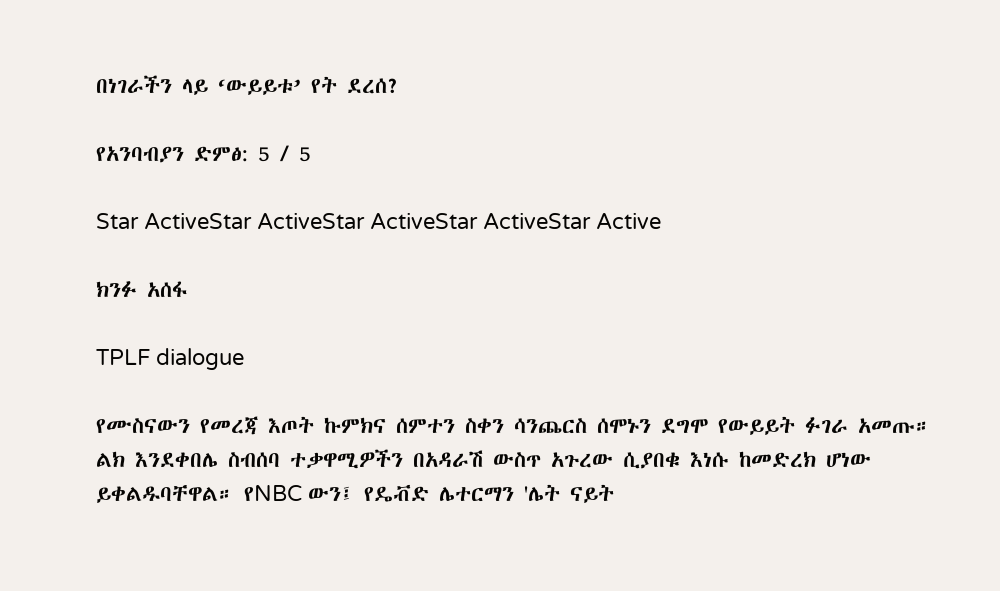በነገራችን ላይ ‘ውይይቱ’ የት ደረሰ?

የአንባብያን ድምፅ: 5 / 5

Star ActiveStar ActiveStar ActiveStar ActiveStar Active

ክንፉ አሰፋ

TPLF dialogue

የሙስናውን የመረጃ እጦት ኩምክና ሰምተን ስቀን ሳንጨርስ ሰሞኑን ደግሞ የውይይት ፉገራ አመጡ። ልክ እንደቀበሌ ስብሰባ ተቃዋሚዎችን በአዳራሽ ውስጥ አጉረው ሲያበቁ እነሱ ከመድረክ ሆነው ይቀልዱባቸዋል። የNBC ውን፤ የዴቭድ ሌተርማን 'ሌት ናይት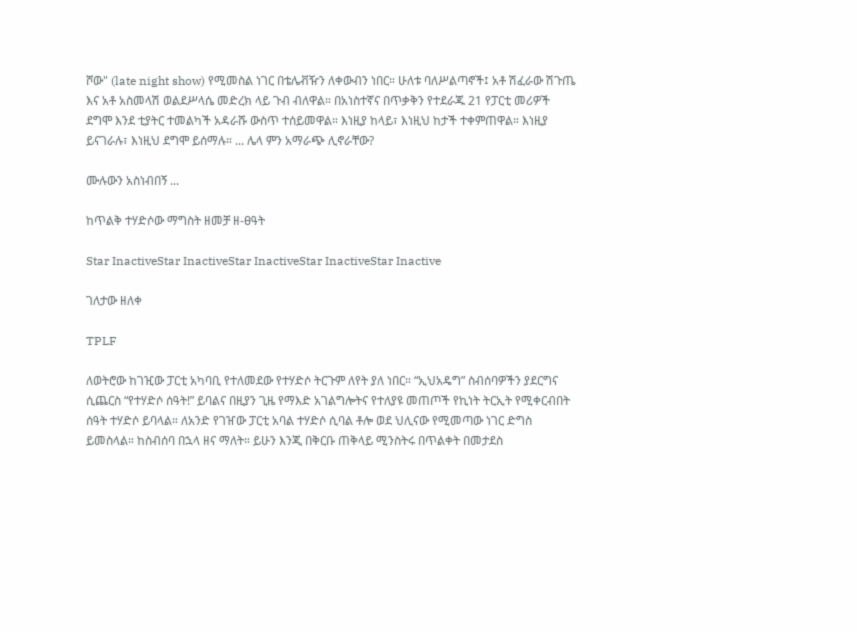ሾው" (late night show) የሚመስል ነገር በቴሌቭዥን ለቀውብን ነበር። ሁለቱ ባለሥልጣኖች፤ አቶ ሽፈራው ሽጉጤ እና አቶ አስመላሽ ወልደሥላሴ መድረክ ላይ ጉብ ብለዋል። በአነስተኛና በጥቃቅን የተደራጁ 21 የፓርቲ መሪዎች ደግሞ እንደ ቲያትር ተመልካች አዳራሹ ውስጥ ተሰይመዋል። እነዚያ ከላይ፣ እነዚህ ከታች ተቀምጠዋል። እነዚያ ይናገራሉ፣ እነዚህ ደግሞ ይሰማሉ። ... ሌላ ምን አማራጭ ሊኖራቸው?

ሙሉውን አስነብበኝ ...

ከጥልቅ ተሃድሶው ማግስት ዘመቻ ዘ-ፀዓት

Star InactiveStar InactiveStar InactiveStar InactiveStar Inactive

ገለታው ዘለቀ

TPLF

ለወትሮው ከገዢው ፓርቲ አካባቢ የተለመደው የተሃድሶ ትርጉም ለየት ያለ ነበር። “ኢህአዴግ” ስብሰባዎችን ያደርግና ሲጨርስ “የተሃድሶ ሰዓት!” ይባልና በዚያን ጊዜ የማእድ አገልግሎትና የተለያዩ መጠጦች የኪነት ትርኢት የሚቀርብበት ሰዓት ተሃድሶ ይባላል። ለአንድ የገዠው ፓርቲ አባል ተሃድሶ ሲባል ቶሎ ወደ ህሊናው የሚመጣው ነገር ድግስ ይመስላል። ከስብሰባ በኋላ ዘና ማለት። ይሁን እንጂ በቅርቡ ጠቅላይ ሚንስትሩ በጥልቀት በመታደስ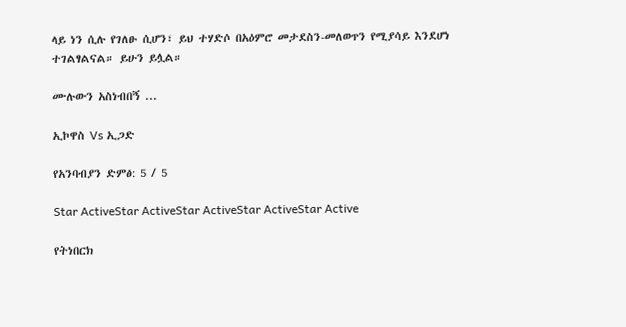ላይ ነን ሲሉ የገለፁ ሲሆን፣ ይህ ተሃድሶ በአዕምሮ መታደስን-መለወጥን የሚያሳይ እንደሆነ ተገልፃልናል። ይሁን ይሏል።

ሙሉውን አስነብበኝ ...

ኢኮዋስ Vs ኢጋድ

የአንባብያን ድምፅ: 5 / 5

Star ActiveStar ActiveStar ActiveStar ActiveStar Active

የትነበርክ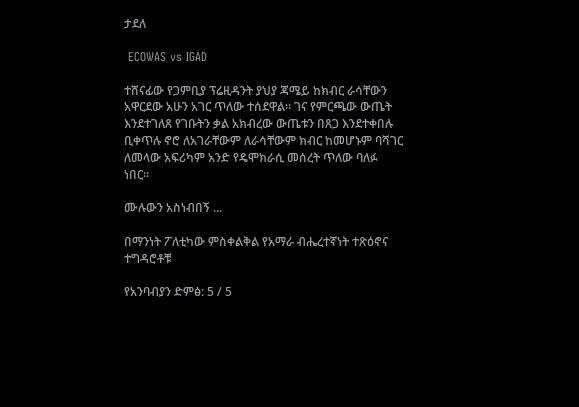ታደለ

 ECOWAS vs IGAD

ተሸናፊው የጋምቢያ ፕሬዚዳንት ያህያ ጃሜይ ከክብር ራሳቸውን አዋርደው አሁን አገር ጥለው ተሰደዋል። ገና የምርጫው ውጤት እንደተገለጸ የገቡትን ቃል አክብረው ውጤቱን በጸጋ እንደተቀበሉ ቢቀጥሉ ኖሮ ለአገራቸውም ለራሳቸውም ክብር ከመሆኑም ባሻገር ለመላው አፍሪካም አንድ የዴሞክራሲ መሰረት ጥለው ባለፉ ነበር።

ሙሉውን አስነብበኝ ...

በማንነት ፖለቲካው ምስቀልቅል የአማራ ብሔረተኛነት ተጽዕኖና ተግዳሮቶቹ

የአንባብያን ድምፅ: 5 / 5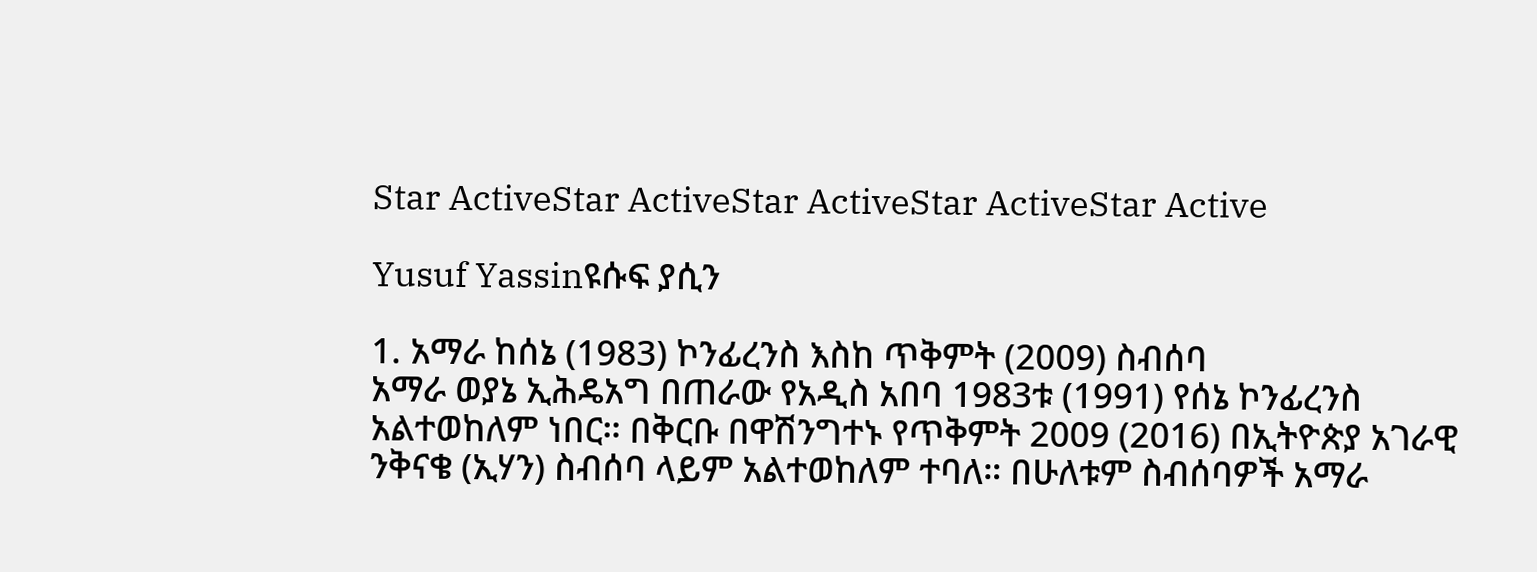Star ActiveStar ActiveStar ActiveStar ActiveStar Active

Yusuf Yassinዩሱፍ ያሲን

1. አማራ ከሰኔ (1983) ኮንፊረንስ እስከ ጥቅምት (2009) ስብሰባ
አማራ ወያኔ ኢሕዴአግ በጠራው የአዲስ አበባ 1983ቱ (1991) የሰኔ ኮንፊረንስ አልተወከለም ነበር። በቅርቡ በዋሽንግተኑ የጥቅምት 2009 (2016) በኢትዮጵያ አገራዊ ንቅናቄ (ኢሃን) ስብሰባ ላይም አልተወከለም ተባለ። በሁለቱም ስብሰባዎች አማራ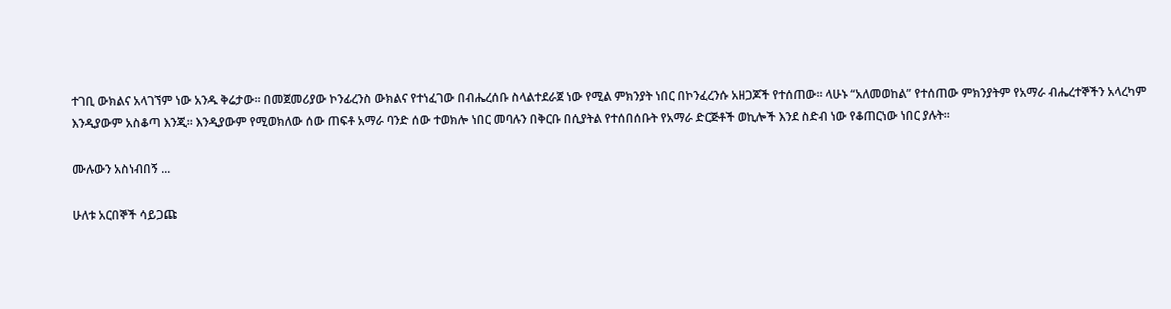ተገቢ ውክልና አላገኘም ነው አንዱ ቅሬታው። በመጀመሪያው ኮንፊረንስ ውክልና የተነፈገው በብሔረሰቡ ስላልተደራጀ ነው የሚል ምክንያት ነበር በኮንፈረንሱ አዘጋጆች የተሰጠው። ላሁኑ “አለመወከል” የተሰጠው ምክንያትም የአማራ ብሔረተኞችን አላረካም እንዲያውም አስቆጣ እንጂ። እንዲያውም የሚወክለው ሰው ጠፍቶ አማራ ባንድ ሰው ተወክሎ ነበር መባሉን በቅርቡ በሲያትል የተሰበሰቡት የአማራ ድርጅቶች ወኪሎች እንደ ስድብ ነው የቆጠርነው ነበር ያሉት።

ሙሉውን አስነብበኝ ...

ሁለቱ አርበኞች ሳይጋጩ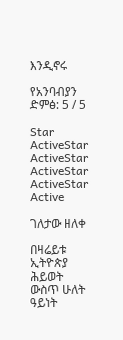እንዲኖሩ

የአንባብያን ድምፅ: 5 / 5

Star ActiveStar ActiveStar ActiveStar ActiveStar Active

ገለታው ዘለቀ

በዛሬይቱ ኢትዮጵያ ሕይወት ውስጥ ሁለት ዓይነት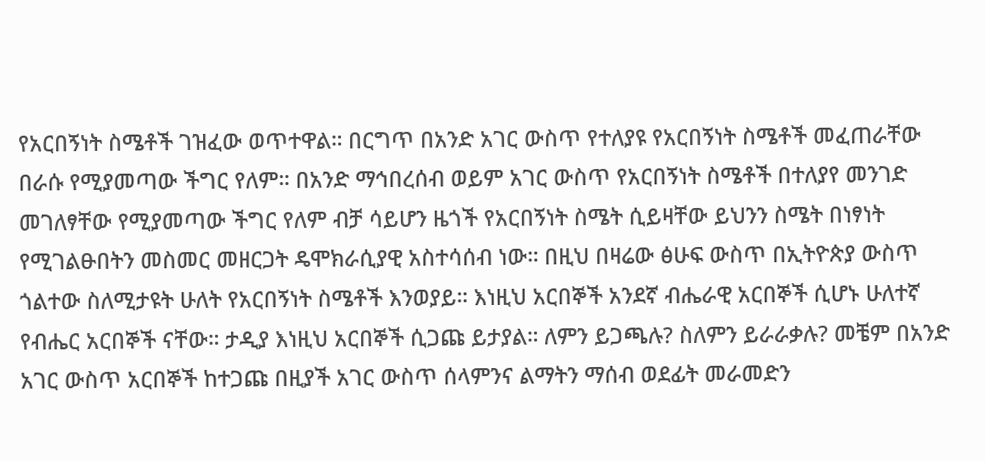የአርበኝነት ስሜቶች ገዝፈው ወጥተዋል። በርግጥ በአንድ አገር ውስጥ የተለያዩ የአርበኝነት ስሜቶች መፈጠራቸው በራሱ የሚያመጣው ችግር የለም። በአንድ ማኅበረሰብ ወይም አገር ውስጥ የአርበኝነት ስሜቶች በተለያየ መንገድ መገለፃቸው የሚያመጣው ችግር የለም ብቻ ሳይሆን ዜጎች የአርበኝነት ስሜት ሲይዛቸው ይህንን ስሜት በነፃነት የሚገልፁበትን መስመር መዘርጋት ዴሞክራሲያዊ አስተሳሰብ ነው። በዚህ በዛሬው ፅሁፍ ውስጥ በኢትዮጵያ ውስጥ ጎልተው ስለሚታዩት ሁለት የአርበኝነት ስሜቶች እንወያይ። እነዚህ አርበኞች አንደኛ ብሔራዊ አርበኞች ሲሆኑ ሁለተኛ የብሔር አርበኞች ናቸው። ታዲያ እነዚህ አርበኞች ሲጋጩ ይታያል። ለምን ይጋጫሉ? ስለምን ይራራቃሉ? መቼም በአንድ አገር ውስጥ አርበኞች ከተጋጩ በዚያች አገር ውስጥ ሰላምንና ልማትን ማሰብ ወደፊት መራመድን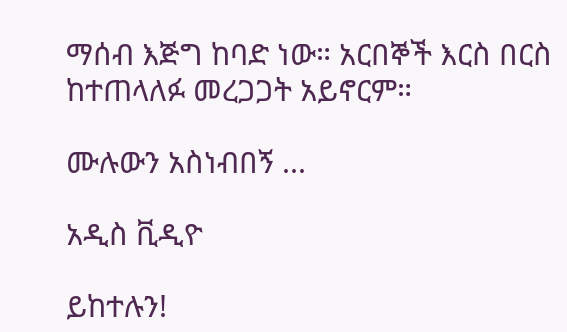ማሰብ እጅግ ከባድ ነው። አርበኞች እርስ በርስ ከተጠላለፉ መረጋጋት አይኖርም።

ሙሉውን አስነብበኝ ...

አዲስ ቪዲዮ

ይከተሉን!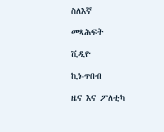ስለእኛ

መጻሕፍት

ቪዲዮ

ኪነ-ጥበብ

ዜና እና ፖለቲካ